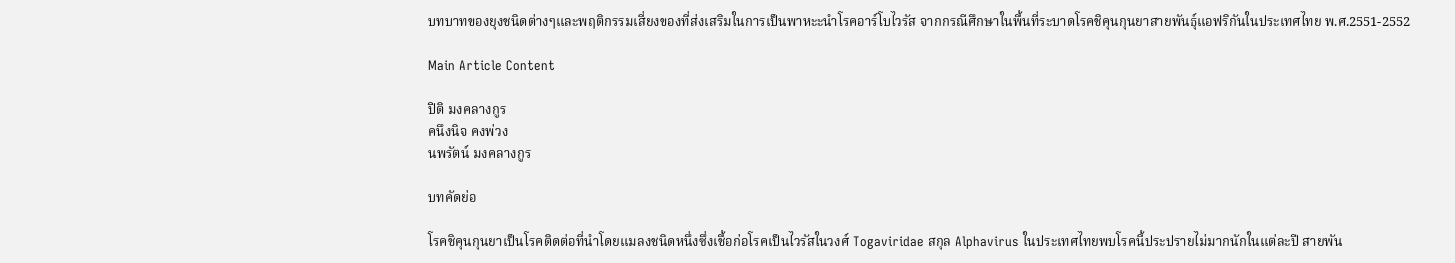บทบาทของยุงชนิดต่างๆและพฤติกรรมเสี่ยงของที่ส่งเสริมในการเป็นพาหะะนำโรคอาร์โบไวรัส จากกรณีศึกษาในพื้นที่ระบาดโรคชิคุนกุนยาสายพันธุ์แอฟริกันในประเทศไทย พ.ศ.2551-2552

Main Article Content

ปิติ มงคลางกูร
คนึงนิจ คงพ่วง
นพรัตน์ มงคลางกูร

บทคัดย่อ

โรคชิคุนกุนยาเป็นโรคติดต่อที่นำโดยแมลงชนิดหนึ่งซึ่งเชื้อก่อโรคเป็นไวรัสในวงศ์ Togaviridae สกุล Alphavirus ในประเทศไทยพบโรคนี้ประปรายไม่มากนักในแต่ละปี สายพัน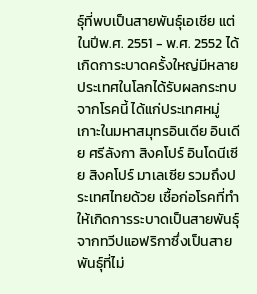ธุ์ที่พบเป็นสายพันธุ์เอเชีย แต่ในปีพ.ศ. 2551 - พ.ศ. 2552 ได้เกิดการะบาดครั้งใหญ่มีหลายประเทศในโลกได้รับผลกระทบจากโรคนี้ ได้แก่ประเทศหมู่เกาะในมหาสมุทรอินเดีย อินเดีย ศรีลังกา สิงคโปร์ อินโดนีเซีย สิงคโปร์ มาเลเซีย รวมถึงประเทศไทยด้วย เชื้อก่อโรคที่ทำให้เกิดการระบาดเป็นสายพันธุ์จากทวีปแอฟริกาซึ่งเป็นสายพันธุ์ที่ไม่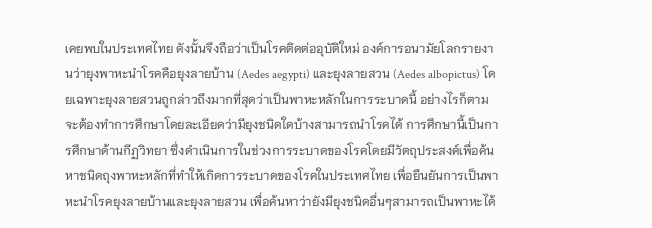เคยพบในประเทศไทย ดังนั้นจึงถือว่าเป็นโรคติดต่ออุบัติใหม่ องค์การอนามัยโลกรายงานว่ายุงพาหะนำโรคคือยุงลายบ้าน (Aedes aegypti) และยุงลายสวน (Aedes albopictus) โดยเฉพาะยุงลายสวนถูกล่าวถึงมากที่สุดว่าเป็นพาหะหลักในการระบาดนี้ อย่างไรก็ตามจะต้องทำการศึกษาโดยละเอียดว่ามียุงชนิดใดบ้างสามารถนำโรคได้ การศึกษานี้เป็นการศึกษาด้านกีฏวิทยา ซึ่งดำเนินการในช่วงการระบาดของโรคโดยมีวัตถุประสงค์เพื่อค้นหาชนิดถุงพาหะหลักที่ทำให้เกิดการระบาดของโรคในประเทศไทย เพื่อยืนยันการเป็นพาหะนำโรคยุงลายบ้านและยุงลายสวน เพื่อค้นหาว่ายังมียุงชนิดอื่นๆสามารถเป็นพาหะได้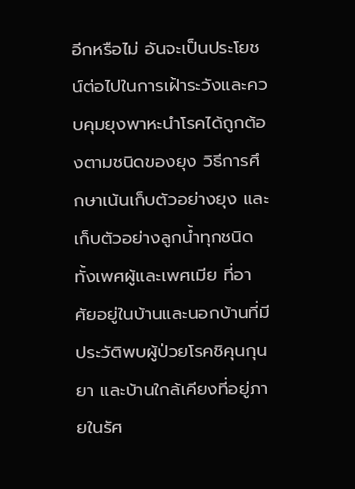อีกหรือไม่ อันจะเป็นประโยชน์ต่อไปในการเฝ้าระวังและควบคุมยุงพาหะนำโรคได้ถูกต้องตามชนิดของยุง วิธีการศึกษาเน้นเก็บตัวอย่างยุง และเก็บตัวอย่างลูกน้ำทุกชนิดทั้งเพศผู้และเพศเมีย ที่อาศัยอยู่ในบ้านและนอกบ้านที่มีประวัติพบผู้ป่วยโรคชิคุนกุนยา และบ้านใกล้เคียงที่อยู่ภายในรัศ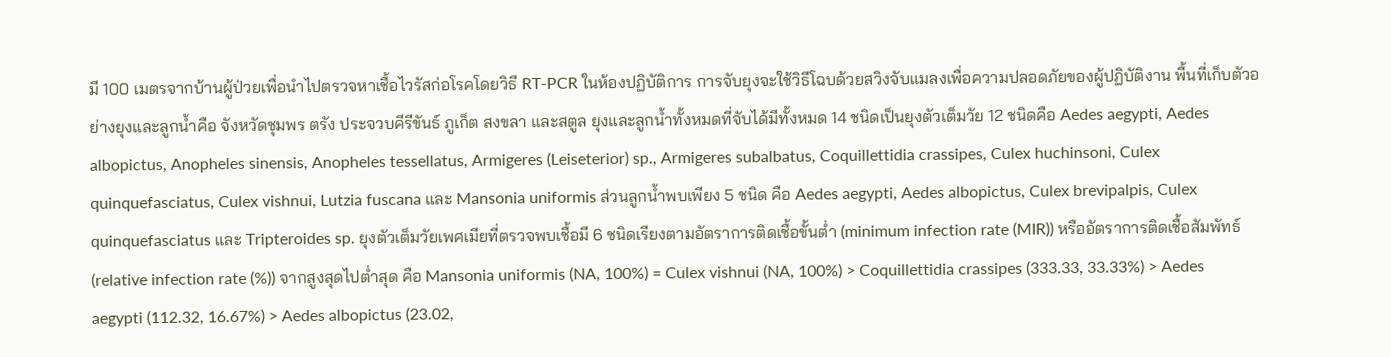มี 100 เมตรจากบ้านผู้ป่วยเพื่อนําไปตรวจหาเชื้อไวรัสก่อโรคโดยวิธี RT-PCR ในห้องปฏิบัติการ การจับยุงจะใช้วิธีโฉบด้วยสวิงจับแมลงเพื่อความปลอดภัยของผู้ปฏิบัติงาน พื้นที่เก็บตัวอย่างยุงและลูกน้ำคือ จังหวัดชุมพร ตรัง ประจวบคีรีขันธ์ ภูเก็ต สงขลา และสตูล ยุงและลูกน้ำทั้งหมดที่จับได้มีทั้งหมด 14 ชนิดเป็นยุงตัวเต็มวัย 12 ชนิดคือ Aedes aegypti, Aedes albopictus, Anopheles sinensis, Anopheles tessellatus, Armigeres (Leiseterior) sp., Armigeres subalbatus, Coquillettidia crassipes, Culex huchinsoni, Culex quinquefasciatus, Culex vishnui, Lutzia fuscana และ Mansonia uniformis ส่วนลูกน้ำพบเพียง 5 ชนิด คือ Aedes aegypti, Aedes albopictus, Culex brevipalpis, Culex quinquefasciatus และ Tripteroides sp. ยุงตัวเต็มวัยเพศเมียที่ตรวจพบเชื้อมี 6 ชนิดเรียงตามอัตราการติดเชื้อขั้นต่ำ (minimum infection rate (MIR)) หรืออัตราการติดเชื้อสัมพัทธ์ (relative infection rate (%)) จากสูงสุดไปต่ำสุด คือ Mansonia uniformis (NA, 100%) = Culex vishnui (NA, 100%) > Coquillettidia crassipes (333.33, 33.33%) > Aedes aegypti (112.32, 16.67%) > Aedes albopictus (23.02,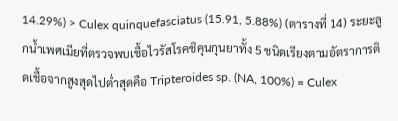14.29%) > Culex quinquefasciatus (15.91, 5.88%) (ตารางที่ 14) ระยะลูกน้ำเพศเมียที่ตรวจพบเชื้อไวรัสโรคชิคุนกุนยาทั้ง 5 ชนิดเรียงตามอัตราการติดเชื้อจากสูงสุดไปต่ำสุดคือ Tripteroides sp. (NA, 100%) = Culex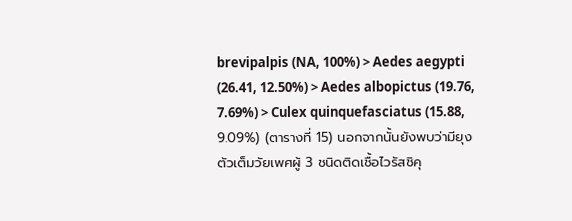brevipalpis (NA, 100%) > Aedes aegypti (26.41, 12.50%) > Aedes albopictus (19.76, 7.69%) > Culex quinquefasciatus (15.88, 9.09%) (ตารางที่ 15) นอกจากนั้นยังพบว่ามียุงตัวเต็มวัยเพศผู้ 3 ชนิดติดเชื้อไวรัสชิคุ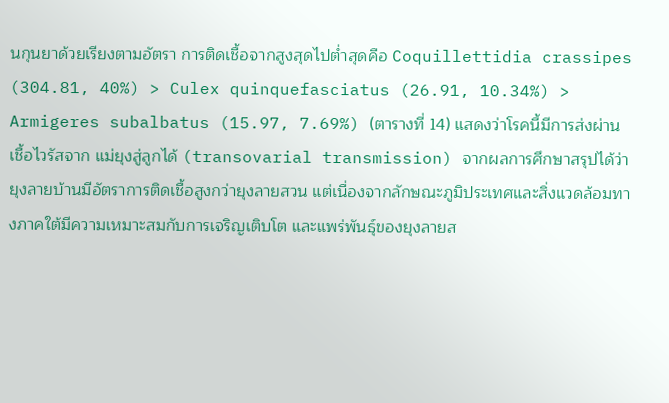นกุนยาด้วยเรียงตามอัตรา การติดเชื้อจากสูงสุดไปต่ำสุดคือ Coquillettidia crassipes (304.81, 40%) > Culex quinquefasciatus (26.91, 10.34%) > Armigeres subalbatus (15.97, 7.69%) (ตารางที่ 14) แสดงว่าโรคนี้มีการส่งผ่านเชื้อไวรัสจาก แม่ยุงสู่ลูกได้ (transovarial transmission) จากผลการศึกษาสรุปได้ว่ายุงลายบ้านมีอัตราการติดเชื้อสูงกว่ายุงลายสวน แต่เนื่องจากลักษณะภูมิประเทศและสิ่งแวดล้อมทางภาคใต้มีความเหมาะสมกับการเจริญเติบโต และแพร่พันธุ์ของยุงลายส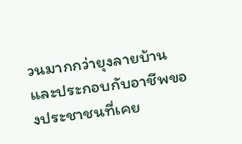วนมากกว่ายุงลายบ้านและประกอบกับอาชีพของประชาชนที่เคย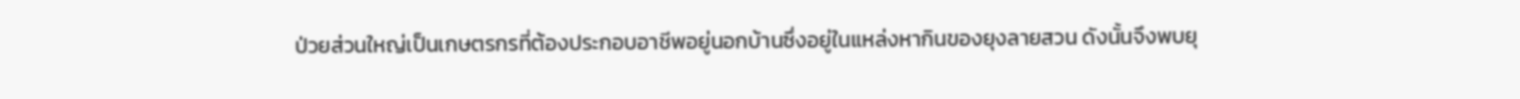ป่วยส่วนใหญ่เป็นเกษตรกรที่ต้องประกอบอาชีพอยู่นอกบ้านซึ่งอยู่ในแหล่งหากินของยุงลายสวน ดังนั้นจึงพบยุ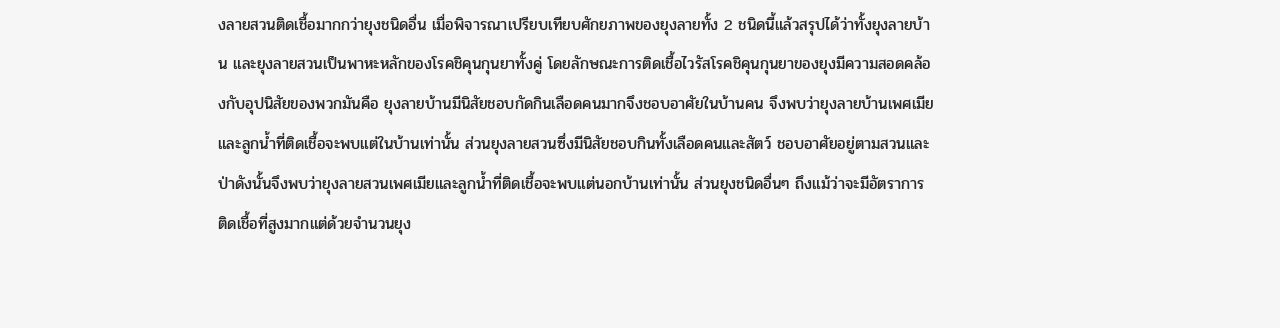งลายสวนติดเชื้อมากกว่ายุงชนิดอื่น เมื่อพิจารณาเปรียบเทียบศักยภาพของยุงลายทั้ง 2 ชนิดนี้แล้วสรุปได้ว่าทั้งยุงลายบ้าน และยุงลายสวนเป็นพาหะหลักของโรคชิคุนกุนยาทั้งคู่ โดยลักษณะการติดเชื้อไวรัสโรคชิคุนกุนยาของยุงมีความสอดคล้องกับอุปนิสัยของพวกมันคือ ยุงลายบ้านมีนิสัยชอบกัดกินเลือดคนมากจึงชอบอาศัยในบ้านคน จึงพบว่ายุงลายบ้านเพศเมียและลูกน้ำที่ติดเชื้อจะพบแต่ในบ้านเท่านั้น ส่วนยุงลายสวนซึ่งมีนิสัยชอบกินทั้งเลือดคนและสัตว์ ชอบอาศัยอยู่ตามสวนและป่าดังนั้นจึงพบว่ายุงลายสวนเพศเมียและลูกน้ำที่ติดเชื้อจะพบแต่นอกบ้านเท่านั้น ส่วนยุงชนิดอื่นๆ ถึงแม้ว่าจะมีอัตราการติดเชื้อที่สูงมากแต่ด้วยจำนวนยุง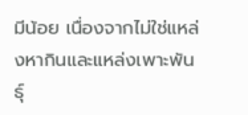มีน้อย เนื่องจากไม่ใช่แหล่งหากินและแหล่งเพาะพันธุ์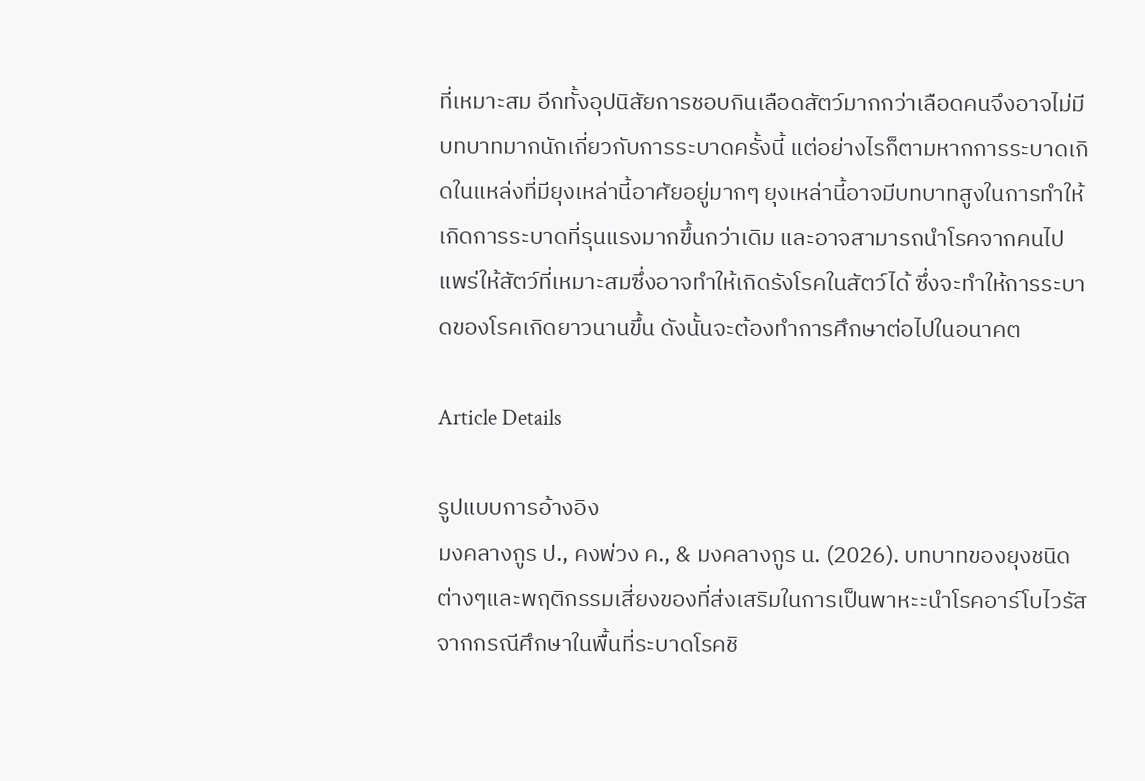ที่เหมาะสม อีกทั้งอุปนิสัยการชอบกินเลือดสัตว์มากกว่าเลือดคนจึงอาจไม่มีบทบาทมากนักเกี่ยวกับการระบาดครั้งนี้ แต่อย่างไรก็ตามหากการระบาดเกิดในแหล่งที่มียุงเหล่านี้อาศัยอยู่มากๆ ยุงเหล่านี้อาจมีบทบาทสูงในการทำให้เกิดการระบาดที่รุนแรงมากขึ้นกว่าเดิม และอาจสามารถนําโรคจากคนไปแพร่ให้สัตว์ที่เหมาะสมซึ่งอาจทำให้เกิดรังโรคในสัตว์ได้ ซึ่งจะทำให้การระบาดของโรคเกิดยาวนานขึ้น ดังนั้นจะต้องทำการศึกษาต่อไปในอนาคต

Article Details

รูปแบบการอ้างอิง
มงคลางกูร ป., คงพ่วง ค., & มงคลางกูร น. (2026). บทบาทของยุงชนิดต่างๆและพฤติกรรมเสี่ยงของที่ส่งเสริมในการเป็นพาหะะนำโรคอาร์โบไวรัส จากกรณีศึกษาในพื้นที่ระบาดโรคชิ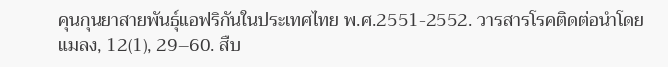คุนกุนยาสายพันธุ์แอฟริกันในประเทศไทย พ.ศ.2551-2552. วารสารโรคติดต่อนำโดยแมลง, 12(1), 29–60. สืบ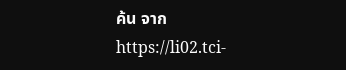ค้น จาก https://li02.tci-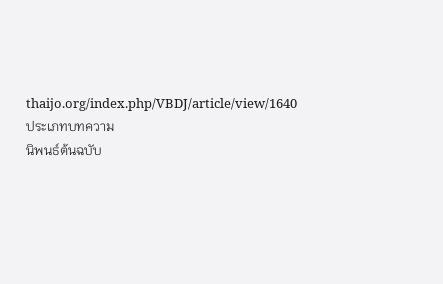thaijo.org/index.php/VBDJ/article/view/1640
ประเภทบทความ
นิพนธ์ต้นฉบับ